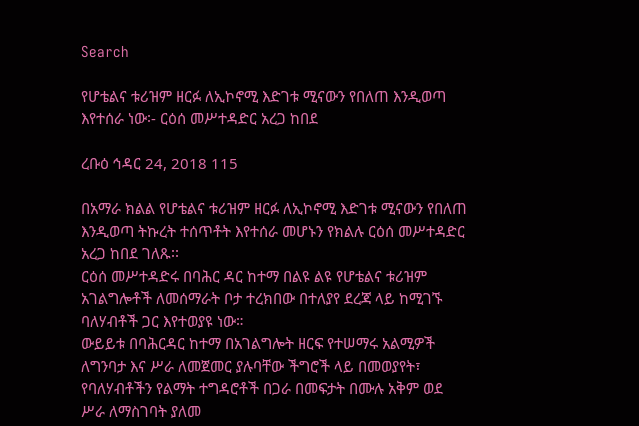Search

የሆቴልና ቱሪዝም ዘርፉ ለኢኮኖሚ እድገቱ ሚናውን የበለጠ እንዲወጣ እየተሰራ ነው፡- ርዕሰ መሥተዳድር አረጋ ከበደ

ረቡዕ ኅዳር 24, 2018 115

በአማራ ክልል የሆቴልና ቱሪዝም ዘርፉ ለኢኮኖሚ እድገቱ ሚናውን የበለጠ እንዲወጣ ትኩረት ተሰጥቶት እየተሰራ መሆኑን የክልሉ ርዕሰ መሥተዳድር አረጋ ከበደ ገለጹ፡፡
ርዕሰ መሥተዳድሩ በባሕር ዳር ከተማ በልዩ ልዩ የሆቴልና ቱሪዝም አገልግሎቶች ለመሰማራት ቦታ ተረክበው በተለያየ ደረጃ ላይ ከሚገኙ ባለሃብቶች ጋር እየተወያዩ ነው።
ውይይቱ በባሕርዳር ከተማ በአገልግሎት ዘርፍ የተሠማሩ አልሚዎች ለግንባታ እና ሥራ ለመጀመር ያሉባቸው ችግሮች ላይ በመወያየት፣ የባለሃብቶችን የልማት ተግዳሮቶች በጋራ በመፍታት በሙሉ አቅም ወደ ሥራ ለማስገባት ያለመ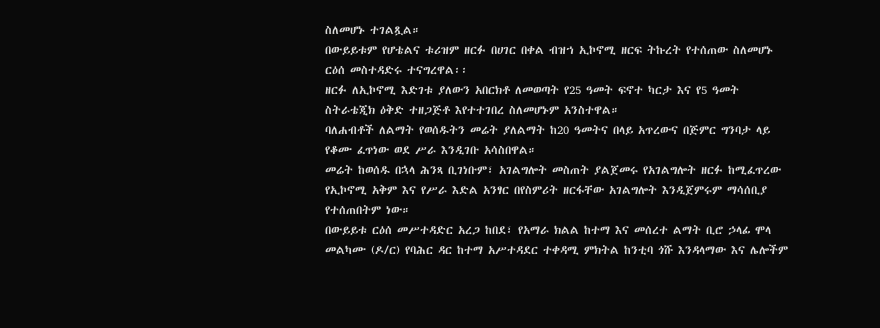ስለመሆኑ ተገልጿል።
በውይይቱም የሆቴልና ቱሪዝም ዘርፉ በሀገር በቀል ብዝኀ ኢኮኖሚ ዘርፍ ትኩረት የተሰጠው ስለመሆኑ ርዕሰ መስተዳድሩ ተናግረዋል፡፡
ዘርፉ ለኢኮኖሚ እድገቱ ያለውን አበርክቶ ለመወጣት የ25 ዓመት ፍኖተ ካርታ እና የ5 ዓመት ስትራቴጂክ ዕቅድ ተዘጋጅቶ እየተተገበረ ስለመሆኑም አንስተዋል።
ባለሐብቶች ለልማት የወሰዱትን መሬት ያለልማት ከ20 ዓመትና በላይ አጥረውና በጅምር ግንባታ ላይ የቆሙ ፈጥነው ወደ ሥራ እንዲገቡ አሳስበዋል።
መሬት ከወሰዱ በኋላ ሕንጻ ቢገነቡም፣ አገልግሎት መስጠት ያልጀመሩ የአገልግሎት ዘርፉ ከሚፈጥረው የኢኮኖሚ አቅም እና የሥራ እድል አንፃር በየስምሪት ዘርፋቸው አገልግሎት እንዲጀምሩም ማሳሰቢያ የተሰጠበትም ነው።
በውይይቱ ርዕሰ መሥተዳድር አረጋ ከበደ፣ የአማራ ክልል ከተማ እና መሰረተ ልማት ቢሮ ኃላፊ ሞላ መልካሙ (ዶ/ር) የባሕር ዳር ከተማ አሥተዳደር ተቀዳሚ ምክትል ከንቲባ ጎሹ እንዳላማው እና ሌሎችም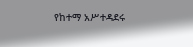የከተማ አሥተዳደሩ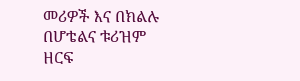መሪዎች እና በክልሉ በሆቴልና ቱሪዝም ዘርፍ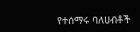የተሰማሩ ባለሀብቶች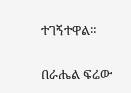ተገኝተዋል።

በራሔል ፍሬው